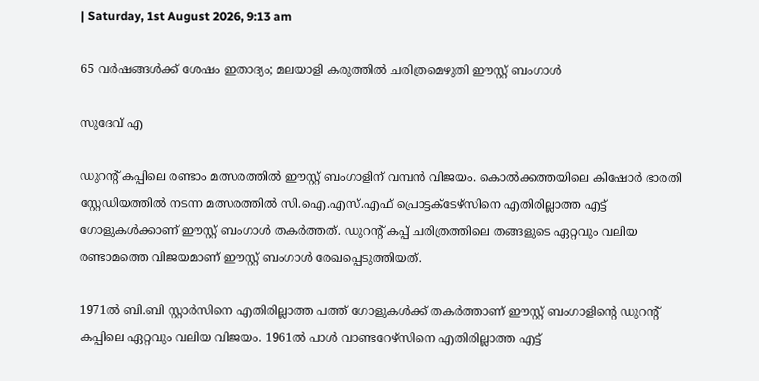| Saturday, 1st August 2026, 9:13 am

65 വര്‍ഷങ്ങള്‍ക്ക് ശേഷം ഇതാദ്യം; മലയാളി കരുത്തില്‍ ചരിത്രമെഴുതി ഈസ്റ്റ് ബംഗാള്‍

സുദേവ് എ

ഡുറന്റ് കപ്പിലെ രണ്ടാം മത്സരത്തില്‍ ഈസ്റ്റ് ബംഗാളിന് വമ്പന്‍ വിജയം. കൊല്‍ക്കത്തയിലെ കിഷോര്‍ ഭാരതി സ്റ്റേഡിയത്തില്‍ നടന്ന മത്സരത്തില്‍ സി.ഐ.എസ്.എഫ് പ്രൊട്ടക്ടേഴ്സിനെ എതിരില്ലാത്ത എട്ട് ഗോളുകള്‍ക്കാണ് ഈസ്റ്റ് ബംഗാള്‍ തകര്‍ത്തത്. ഡുറന്റ് കപ്പ് ചരിത്രത്തിലെ തങ്ങളുടെ ഏറ്റവും വലിയ രണ്ടാമത്തെ വിജയമാണ് ഈസ്റ്റ് ബംഗാള്‍ രേഖപ്പെടുത്തിയത്.

1971ല്‍ ബി.ബി സ്റ്റാര്‍സിനെ എതിരില്ലാത്ത പത്ത് ഗോളുകള്‍ക്ക് തകര്‍ത്താണ് ഈസ്റ്റ് ബംഗാളിന്റെ ഡുറന്റ് കപ്പിലെ ഏറ്റവും വലിയ വിജയം. 1961ല്‍ പാള്‍ വാണ്ടറേഴ്സിനെ എതിരില്ലാത്ത എട്ട്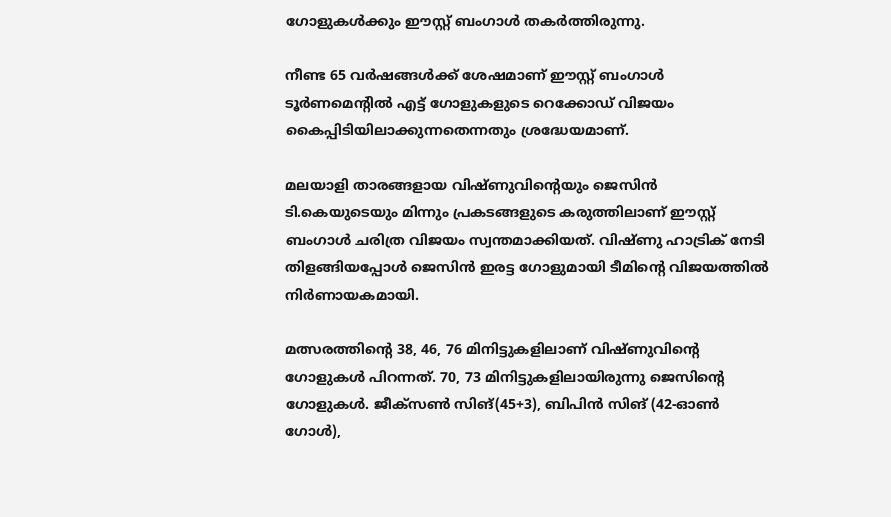ഗോളുകള്‍ക്കും ഈസ്റ്റ് ബംഗാള്‍ തകര്‍ത്തിരുന്നു.

നീണ്ട 65 വര്‍ഷങ്ങള്‍ക്ക് ശേഷമാണ് ഈസ്റ്റ് ബംഗാള്‍ ടൂര്‍ണമെന്റില്‍ എട്ട് ഗോളുകളുടെ റെക്കോഡ് വിജയം കൈപ്പിടിയിലാക്കുന്നതെന്നതും ശ്രദ്ധേയമാണ്.

മലയാളി താരങ്ങളായ വിഷ്ണുവിന്റെയും ജെസിന്‍ ടി.കെയുടെയും മിന്നും പ്രകടങ്ങളുടെ കരുത്തിലാണ് ഈസ്റ്റ് ബംഗാള്‍ ചരിത്ര വിജയം സ്വന്തമാക്കിയത്. വിഷ്ണു ഹാട്രിക് നേടി തിളങ്ങിയപ്പോള്‍ ജെസിന്‍ ഇരട്ട ഗോളുമായി ടീമിന്റെ വിജയത്തില്‍ നിര്‍ണായകമായി.

മത്സരത്തിന്റെ 38, 46, 76 മിനിട്ടുകളിലാണ് വിഷ്ണുവിന്റെ ഗോളുകള്‍ പിറന്നത്. 70, 73 മിനിട്ടുകളിലായിരുന്നു ജെസിന്റെ ഗോളുകള്‍. ജീക്‌സണ്‍ സിങ്(45+3), ബിപിന്‍ സിങ് (42-ഓണ്‍ ഗോള്‍),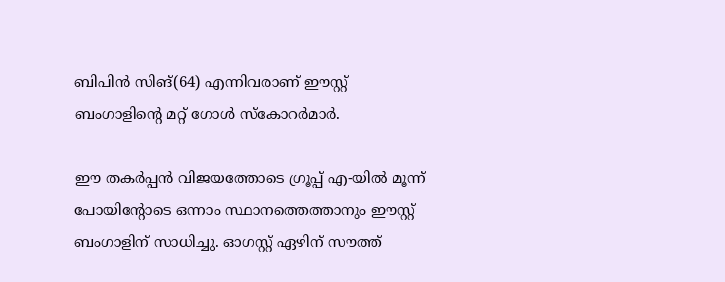ബിപിന്‍ സിങ്(64) എന്നിവരാണ് ഈസ്റ്റ് ബംഗാളിന്റെ മറ്റ് ഗോള്‍ സ്‌കോറര്‍മാര്‍.

ഈ തകര്‍പ്പന്‍ വിജയത്തോടെ ഗ്രൂപ്പ് എ-യില്‍ മൂന്ന് പോയിന്റോടെ ഒന്നാം സ്ഥാനത്തെത്താനും ഈസ്റ്റ് ബംഗാളിന് സാധിച്ചു. ഓഗസ്റ്റ് ഏഴിന് സൗത്ത്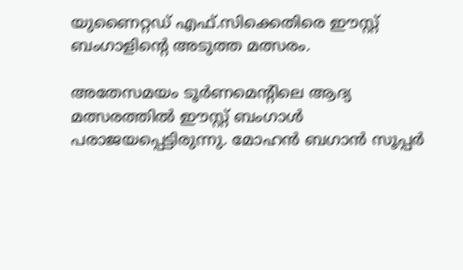യുണൈറ്റഡ് എഫ്.സിക്കെതിരെ ഈസ്റ്റ് ബംഗാളിന്റെ അടുത്ത മത്സരം.

അതേസമയം ടൂര്‍ണമെന്റിലെ ആദ്യ മത്സരത്തില്‍ ഈസ്റ്റ് ബംഗാള്‍ പരാജയപ്പെട്ടിരുന്നു. മോഹന്‍ ബഗാന്‍ സൂപ്പര്‍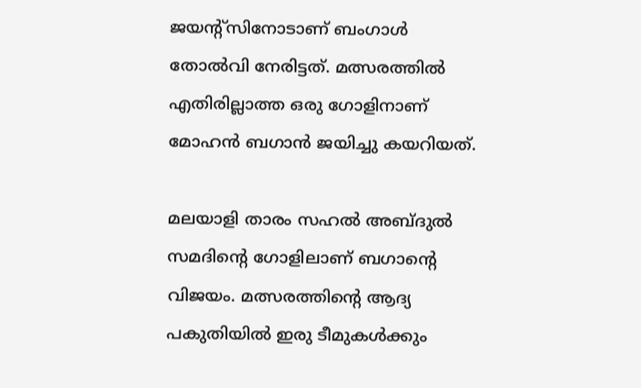ജയന്റ്‌സിനോടാണ് ബംഗാള്‍ തോല്‍വി നേരിട്ടത്. മത്സരത്തില്‍ എതിരില്ലാത്ത ഒരു ഗോളിനാണ് മോഹന്‍ ബഗാന്‍ ജയിച്ചു കയറിയത്.

മലയാളി താരം സഹല്‍ അബ്ദുല്‍ സമദിന്റെ ഗോളിലാണ് ബഗാന്റെ വിജയം. മത്സരത്തിന്റെ ആദ്യ പകുതിയില്‍ ഇരു ടീമുകള്‍ക്കും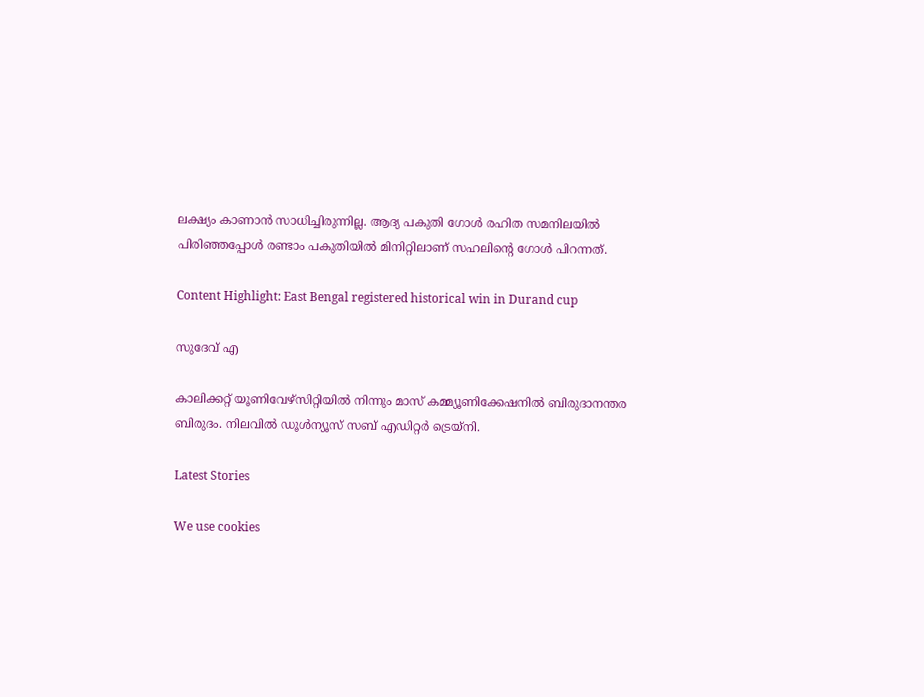ലക്ഷ്യം കാണാന്‍ സാധിച്ചിരുന്നില്ല. ആദ്യ പകുതി ഗോള്‍ രഹിത സമനിലയില്‍ പിരിഞ്ഞപ്പോള്‍ രണ്ടാം പകുതിയില്‍ മിനിറ്റിലാണ് സഹലിന്റെ ഗോള്‍ പിറന്നത്.

Content Highlight: East Bengal registered historical win in Durand cup

സുദേവ് എ

കാലിക്കറ്റ് യൂണിവേഴ്‌സിറ്റിയില്‍ നിന്നും മാസ് കമ്മ്യൂണിക്കേഷനില്‍ ബിരുദാനന്തര ബിരുദം. നിലവില്‍ ഡൂള്‍ന്യൂസ് സബ് എഡിറ്റര്‍ ട്രെയ്‌നി.

Latest Stories

We use cookies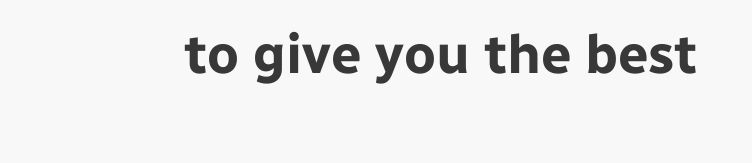to give you the best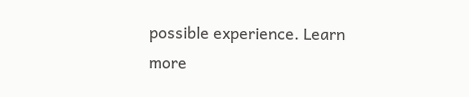possible experience. Learn more